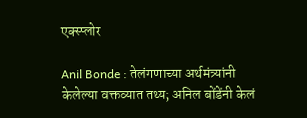एक्स्प्लोर

Anil Bonde : तेलंगणाच्या अर्थमंत्र्यांनी केलेल्या वक्तव्यात तथ्य; अनिल बोंडेंनी केलं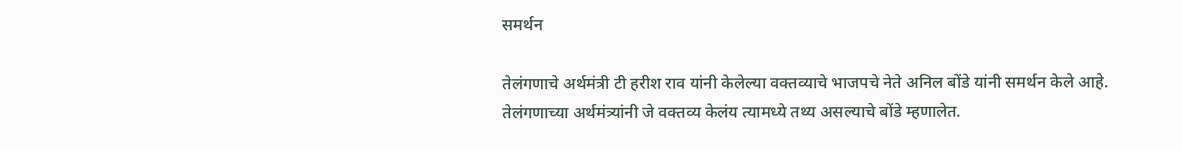समर्थन

तेलंगणाचे अर्थमंत्री टी हरीश राव यांनी केलेल्या वक्तव्याचे भाजपचे नेते अनिल बोंडे यांनी समर्थन केले आहे. तेलंगणाच्या अर्थमंत्र्यांनी जे वक्तव्य केलंय त्यामध्ये तथ्य असल्याचे बोंडे म्हणालेत.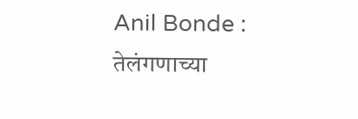Anil Bonde : तेलंगणाच्या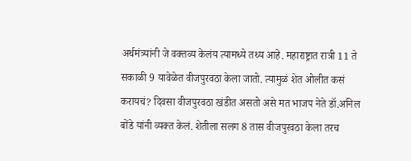अर्थमंत्र्यांनी जे वक्तव्य केलंय त्यामध्ये तथ्य आहे. महाराष्ट्रात रात्री 11 ते सकाळी 9 यावेळेत वीजपुरवठा केला जातो. त्यामुळं शेत ओलीत कसं करायचं? दिवसा वीजपुरवठा खंडीत असतो असे मत भाजप नेते डॉ.अनिल बोंडे यांनी व्यक्त केलं. शेतीला सलग 8 तास वीजपुरवठा केला तरच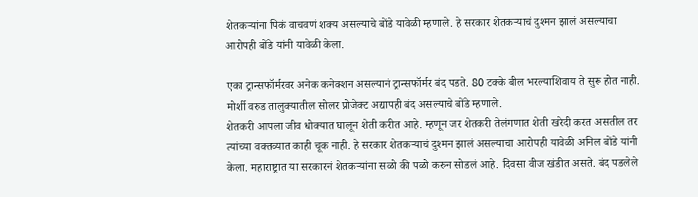शेतकऱ्यांना पिकं वाचवणं शक्य असल्याचे बोंडे यावेळी म्हणाले. हे सरकार शेतकऱ्याचं दुश्मन झालं असल्याचा आरोपही बोंडे यांनी यावेळी केला.

एका ट्रान्सफॉर्मरवर अनेक कनेक्शन असल्यानं ट्रान्सफॉर्मर बंद पडते. 80 टक्के बील भरल्याशिवाय ते सुरू होत नाही. मोर्शी वरुड तालुक्यातील सोलर प्रोजेक्ट अद्यापही बंद असल्याचे बोंडे म्हणाले.
शेतकरी आपला जीव धोक्यात घालून शेती करीत आहे. म्हणून जर शेतकरी तेलंगणात शेती खरेदी करत असतील तर त्यांच्या वक्तव्यात काही चूक नाही. हे सरकार शेतकऱ्याचं दुश्मन झालं असल्याचा आरोपही यावेळी अनिल बोंडे यांनी केला. महाराष्ट्रात या सरकारनं शेतकऱ्यांना सळो की पळो करुन सोडलं आहे. दिवसा वीज खंडीत असते. बंद पडलेले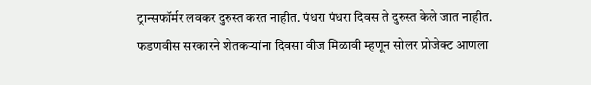ट्रान्सफॉर्मर लवकर दुरुस्त करत नाहीत. पंधरा पंधरा दिवस ते दुरुस्त केले जात नाहीत. फडणवीस सरकारने शेतकऱ्यांना दिवसा वीज मिळावी म्हणून सोलर प्रोजेक्ट आणला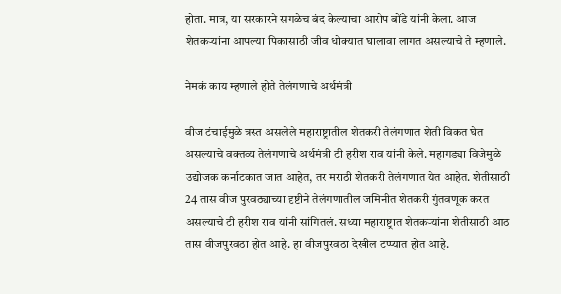होता. मात्र, या सरकारने सगळेच बंद केल्याचा आरोप बोंडे यांनी केला. आज शेतकऱ्यांना आपल्या पिकासाठी जीव धोक्यात घालावा लागत असल्याचे ते म्हणाले.

नेमकं काय म्हणाले होते तेलंगणाचे अर्थमंत्री

वीज टंचाईमुळे त्रस्त असलेले महाराष्ट्रातील शेतकरी तेलंगणात शेती विकत घेत असल्याचे वक्तव्य तेलंगणाचे अर्थमंत्री टी हरीश राव यांनी केले. महागड्या विजेमुळे उद्योजक कर्नाटकात जात आहेत, तर मराठी शेतकरी तेलंगणात येत आहेत. शेतीसाठी 24 तास वीज पुरवठ्याच्या दृष्टीने तेलंगणातील जमिनीत शेतकरी गुंतवणूक करत असल्याचे टी हरीश राव यांनी सांगितलं. सध्या महाराष्ट्रात शेतकऱ्यांना शेतीसाठी आठ तास वीजपुरवठा होत आहे. हा वीजपुरवठा देखील टप्प्यात होत आहे.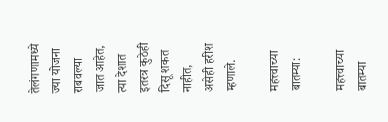तेलंगणामध्ये ज्या योजना राबवल्या जात आहेत, त्या देशात इतरत्र कुठेही दिसू शकत नाहीत, असेही हरीश म्हणाले.

महत्त्वाच्या बातम्या:

महत्त्वाच्या बातम्या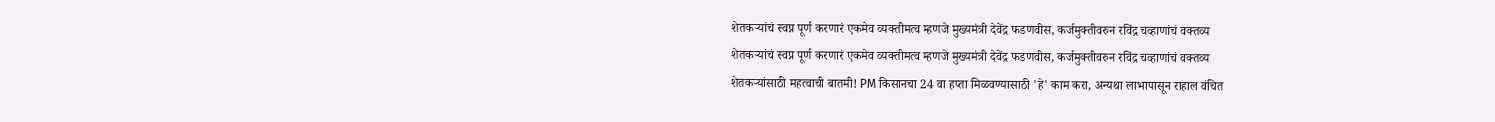शेतकऱ्यांचं स्वप्न पूर्ण करणारं एकमेव व्यक्तीमत्व म्हणजे मुख्यमंत्री देवेंद्र फडणवीस, कर्जमुक्तीवरुन रविंद्र चव्हाणांचं वक्तव्य
शेतकऱ्यांचं स्वप्न पूर्ण करणारं एकमेव व्यक्तीमत्व म्हणजे मुख्यमंत्री देवेंद्र फडणवीस, कर्जमुक्तीवरुन रविंद्र चव्हाणांचं वक्तव्य
शेतकऱ्यांसाठी महत्वाची बातमी! PM किसानचा 24 वा हप्ता मिळवण्यासाठी 'हे' काम करा, अन्यथा लाभापासून राहाल वंचित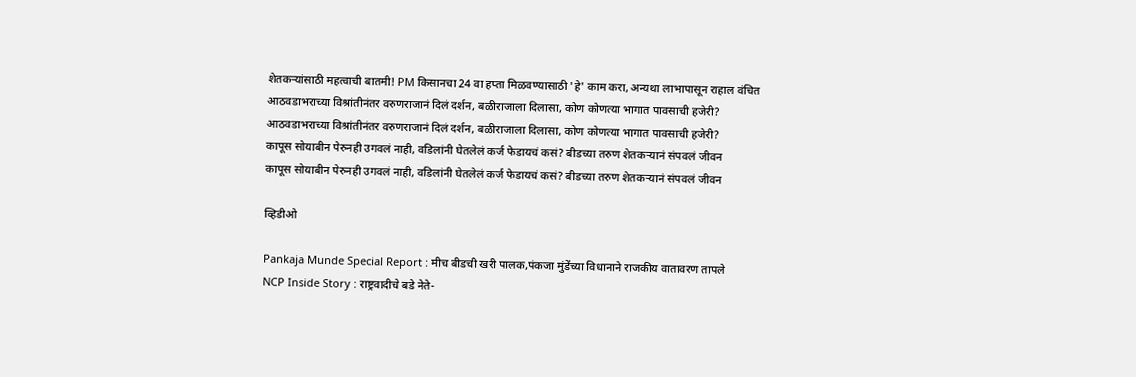शेतकऱ्यांसाठी महत्वाची बातमी! PM किसानचा 24 वा हप्ता मिळवण्यासाठी 'हे' काम करा, अन्यथा लाभापासून राहाल वंचित
आठवडाभराच्या विश्रांतीनंतर वरुणराजानं दिलं दर्शन, बळीराजाला दिलासा, कोण कोणत्या भागात पावसाची हजेरी?
आठवडाभराच्या विश्रांतीनंतर वरुणराजानं दिलं दर्शन, बळीराजाला दिलासा, कोण कोणत्या भागात पावसाची हजेरी?
कापूस सोयाबीन पेरुनही उगवलं नाही, वडिलांनी घेतलेलं कर्ज फेडायचं कसं? बीडच्या तरुण शेतकऱ्यानं संपवलं जीवन
कापूस सोयाबीन पेरुनही उगवलं नाही, वडिलांनी घेतलेलं कर्ज फेडायचं कसं? बीडच्या तरुण शेतकऱ्यानं संपवलं जीवन

व्हिडीओ

Pankaja Munde Special Report : मीच बीडची खरी पालक,पंकजा मुंडेंच्या विधानाने राजकीय वातावरण तापले
NCP Inside Story : राष्ट्रवादीचे बडे नेते-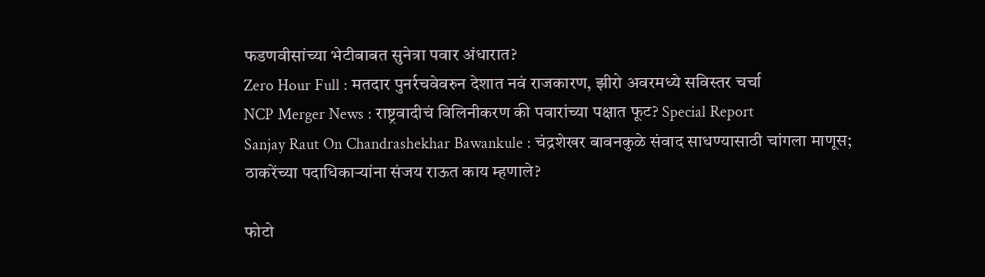फडणवीसांच्या भेटीबाबत सुनेत्रा पवार अंधारात?
Zero Hour Full : मतदार पुनर्रचवेवरुन देशात नवं राजकारण, झीरो अवरमध्ये सविस्तर चर्चा
NCP Merger News : राष्ट्रवादीचं विलिनीकरण की पवारांच्या पक्षात फूट? Special Report
Sanjay Raut On Chandrashekhar Bawankule : चंद्रशेखर बावनकुळे संवाद साधण्यासाठी चांगला माणूस; ठाकरेंच्या पदाधिकाऱ्यांना संजय राऊत काय म्हणाले?

फोटो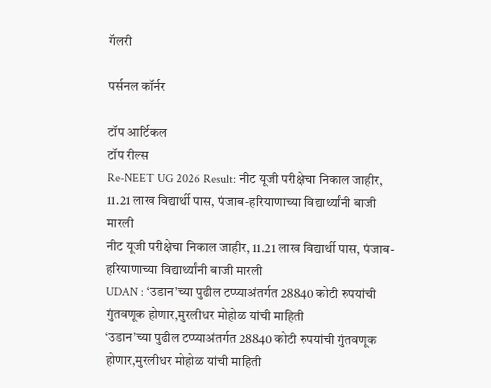गॅलरी

पर्सनल कॉर्नर

टॉप आर्टिकल
टॉप रील्स
Re-NEET UG 2026 Result: नीट यूजी परीक्षेचा निकाल जाहीर, 11.21 लाख विद्यार्थी पास, पंजाब-हरियाणाच्या विद्यार्थ्यांनी बाजी मारली
नीट यूजी परीक्षेचा निकाल जाहीर, 11.21 लाख विद्यार्थी पास, पंजाब-हरियाणाच्या विद्यार्थ्यांनी बाजी मारली
UDAN : ‘उडान’च्या पुढील टप्प्याअंतर्गत 28840 कोटी रुपयांची गुंतवणूक होणार,मुरलीधर मोहोळ यांची माहिती
‘उडान’च्या पुढील टप्प्याअंतर्गत 28840 कोटी रुपयांची गुंतवणूक होणार,मुरलीधर मोहोळ यांची माहिती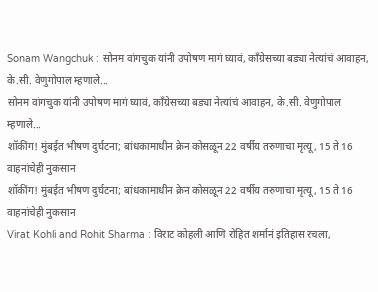Sonam Wangchuk : सोनम वांगचुक यांनी उपोषण मागं घ्यावं, काँग्रेसच्या बड्या नेत्यांचं आवाहन, के.सी. वेणुगोपाल म्हणाले...
सोनम वांगचुक यांनी उपोषण मागं घ्यावं, काँग्रेसच्या बड्या नेत्यांचं आवाहन, के.सी. वेणुगोपाल म्हणाले...
शॉकींग! मुंबईत भीषण दुर्घटना; बांधकामाधीन क्रेन कोसळून 22 वर्षीय तरुणाचा मृत्यू, 15 ते 16 वाहनांचेही नुकसान
शॉकींग! मुंबईत भीषण दुर्घटना; बांधकामाधीन क्रेन कोसळून 22 वर्षीय तरुणाचा मृत्यू, 15 ते 16 वाहनांचेही नुकसान
Virat Kohli and Rohit Sharma : विराट कोहली आणि रोहित शर्मानं इतिहास रचला,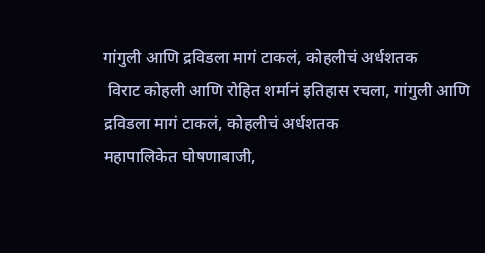गांगुली आणि द्रविडला मागं टाकलं, कोहलीचं अर्धशतक
 विराट कोहली आणि रोहित शर्मानं इतिहास रचला, गांगुली आणि द्रविडला मागं टाकलं, कोहलीचं अर्धशतक
महापालिकेत घोषणाबाजी,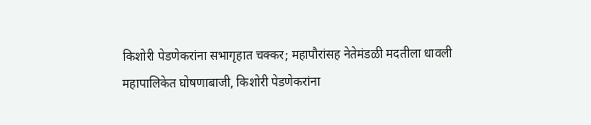किशोरी पेडणेकरांना सभागृहात चक्कर; महापौरांसह नेतेमंडळी मदतीला धावली
महापालिकेत घोषणाबाजी, किशोरी पेडणेकरांना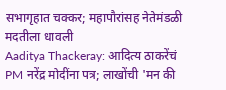सभागृहात चक्कर; महापौरांसह नेतेमंडळी मदतीला धावली
Aaditya Thackeray: आदित्य ठाकरेंचं PM नरेंद्र मोदींना पत्र; लाखोंची 'मन की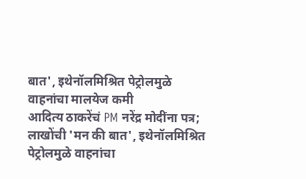बात', इथेनॉलमिश्रित पेट्रोलमुळे वाहनांचा मालयेज कमी
आदित्य ठाकरेंचं PM नरेंद्र मोदींना पत्र; लाखोंची 'मन की बात', इथेनॉलमिश्रित पेट्रोलमुळे वाहनांचा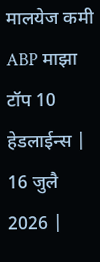मालयेज कमी
ABP माझा टॉप 10 हेडलाईन्स | 16 जुलै 2026 |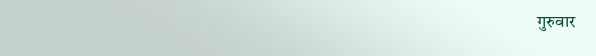गुरुवार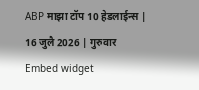ABP माझा टॉप 10 हेडलाईन्स | 16 जुलै 2026 | गुरुवार
Embed widget